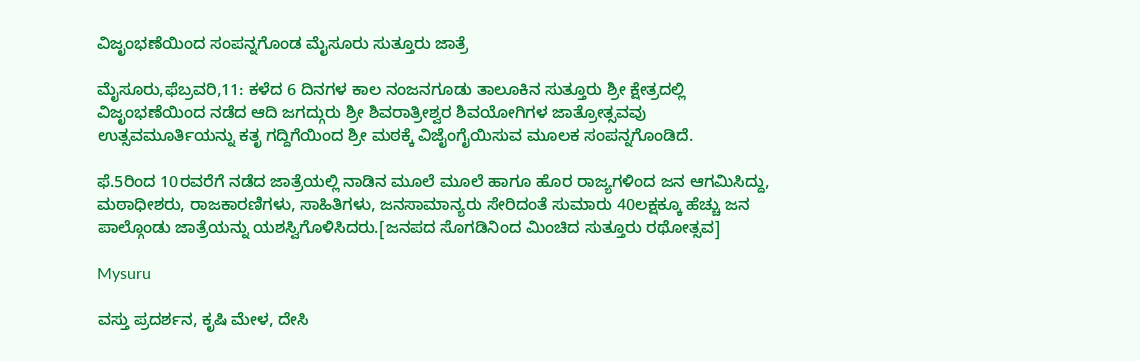ವಿಜೃಂಭಣೆಯಿಂದ ಸಂಪನ್ನಗೊಂಡ ಮೈಸೂರು ಸುತ್ತೂರು ಜಾತ್ರೆ

ಮೈಸೂರು,ಫೆಬ್ರವರಿ,11: ಕಳೆದ 6 ದಿನಗಳ ಕಾಲ ನಂಜನಗೂಡು ತಾಲೂಕಿನ ಸುತ್ತೂರು ಶ್ರೀ ಕ್ಷೇತ್ರದಲ್ಲಿ ವಿಜೃಂಭಣೆಯಿಂದ ನಡೆದ ಆದಿ ಜಗದ್ಗುರು ಶ್ರೀ ಶಿವರಾತ್ರೀಶ್ವರ ಶಿವಯೋಗಿಗಳ ಜಾತ್ರೋತ್ಸವವು ಉತ್ಸವಮೂರ್ತಿಯನ್ನು ಕತೃ ಗದ್ದಿಗೆಯಿಂದ ಶ್ರೀ ಮಠಕ್ಕೆ ವಿಜೈಂಗೈಯಿಸುವ ಮೂಲಕ ಸಂಪನ್ನಗೊಂಡಿದೆ.

ಫೆ.5ರಿಂದ 10ರವರೆಗೆ ನಡೆದ ಜಾತ್ರೆಯಲ್ಲಿ ನಾಡಿನ ಮೂಲೆ ಮೂಲೆ ಹಾಗೂ ಹೊರ ರಾಜ್ಯಗಳಿಂದ ಜನ ಆಗಮಿಸಿದ್ದು, ಮಠಾಧೀಶರು, ರಾಜಕಾರಣಿಗಳು, ಸಾಹಿತಿಗಳು, ಜನಸಾಮಾನ್ಯರು ಸೇರಿದಂತೆ ಸುಮಾರು 40ಲಕ್ಷಕ್ಕೂ ಹೆಚ್ಚು ಜನ ಪಾಲ್ಗೊಂಡು ಜಾತ್ರೆಯನ್ನು ಯಶಸ್ವಿಗೊಳಿಸಿದರು.[ಜನಪದ ಸೊಗಡಿನಿಂದ ಮಿಂಚಿದ ಸುತ್ತೂರು ರಥೋತ್ಸವ]

Mysuru

ವಸ್ತು ಪ್ರದರ್ಶನ, ಕೃಷಿ ಮೇಳ, ದೇಸಿ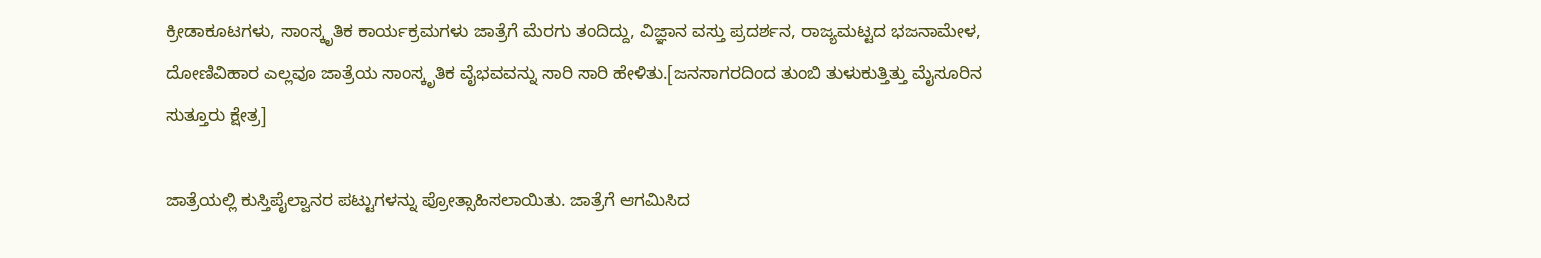ಕ್ರೀಡಾಕೂಟಗಳು, ಸಾಂಸ್ಕೃತಿಕ ಕಾರ್ಯಕ್ರಮಗಳು ಜಾತ್ರೆಗೆ ಮೆರಗು ತಂದಿದ್ದು, ವಿಜ್ಞಾನ ವಸ್ತು ಪ್ರದರ್ಶನ, ರಾಜ್ಯಮಟ್ಟದ ಭಜನಾಮೇಳ, ದೋಣಿವಿಹಾರ ಎಲ್ಲವೂ ಜಾತ್ರೆಯ ಸಾಂಸ್ಕೃತಿಕ ವೈಭವವನ್ನು ಸಾರಿ ಸಾರಿ ಹೇಳಿತು.[ಜನಸಾಗರದಿಂದ ತುಂಬಿ ತುಳುಕುತ್ತಿತ್ತು ಮೈಸೂರಿನ ಸುತ್ತೂರು ಕ್ಷೇತ್ರ]

ಜಾತ್ರೆಯಲ್ಲಿ ಕುಸ್ತಿಪೈಲ್ವಾನರ ಪಟ್ಟುಗಳನ್ನು ಪ್ರೋತ್ಸಾಹಿಸಲಾಯಿತು. ಜಾತ್ರೆಗೆ ಆಗಮಿಸಿದ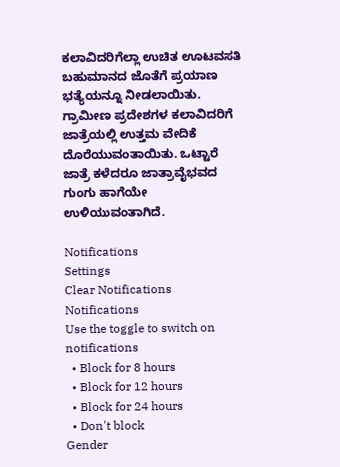ಕಲಾವಿದರಿಗೆಲ್ಲಾ ಉಚಿತ ಊಟವಸತಿ ಬಹುಮಾನದ ಜೊತೆಗೆ ಪ್ರಯಾಣ ಭತ್ಯೆಯನ್ನೂ ನೀಡಲಾಯಿತು. ಗ್ರಾಮೀಣ ಪ್ರದೇಶಗಳ ಕಲಾವಿದರಿಗೆ ಜಾತ್ರೆಯಲ್ಲಿ ಉತ್ತಮ ವೇದಿಕೆ ದೊರೆಯುವಂತಾಯಿತು. ಒಟ್ಟಾರೆ ಜಾತ್ರೆ ಕಳೆದರೂ ಜಾತ್ರಾವೈಭವದ ಗುಂಗು ಹಾಗೆಯೇ ಉಳಿಯುವಂತಾಗಿದೆ.

Notifications
Settings
Clear Notifications
Notifications
Use the toggle to switch on notifications
  • Block for 8 hours
  • Block for 12 hours
  • Block for 24 hours
  • Don't block
Gender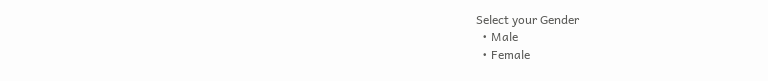Select your Gender
  • Male
  • Female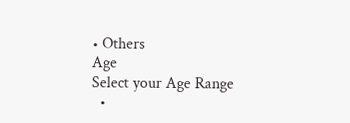• Others
Age
Select your Age Range
  •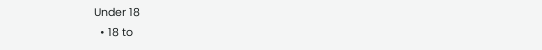Under 18
  • 18 to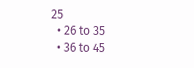25
  • 26 to 35
  • 36 to 45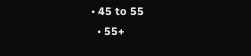• 45 to 55
  • 55+